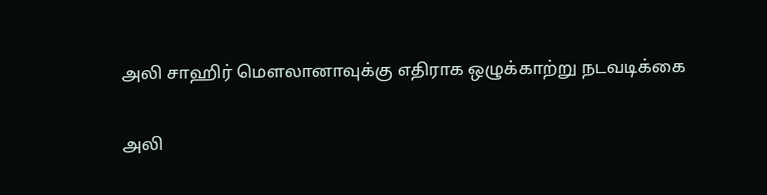அலி சாஹிர் மௌலானாவுக்கு எதிராக ஒழுக்காற்று நடவடிக்கை

அலி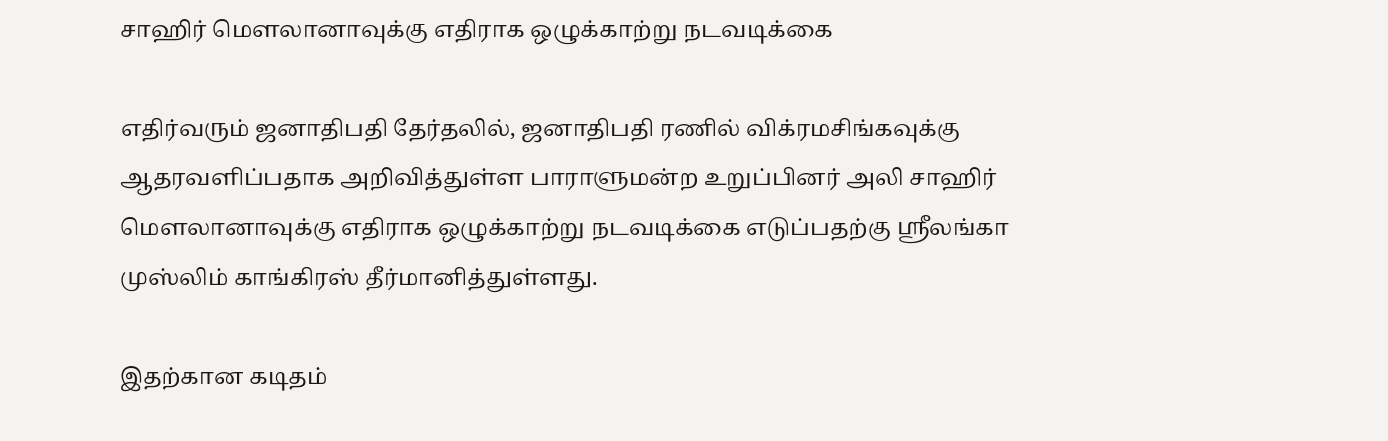சாஹிர் மௌலானாவுக்கு எதிராக ஒழுக்காற்று நடவடிக்கை

எதிர்வரும் ஜனாதிபதி தேர்தலில், ஜனாதிபதி ரணில் விக்ரமசிங்கவுக்கு ஆதரவளிப்பதாக அறிவித்துள்ள பாராளுமன்ற உறுப்பினர் அலி சாஹிர் மௌலானாவுக்கு எதிராக ஒழுக்காற்று நடவடிக்கை எடுப்பதற்கு ஸ்ரீலங்கா முஸ்லிம் காங்கிரஸ் தீர்மானித்துள்ளது.

இதற்கான கடிதம்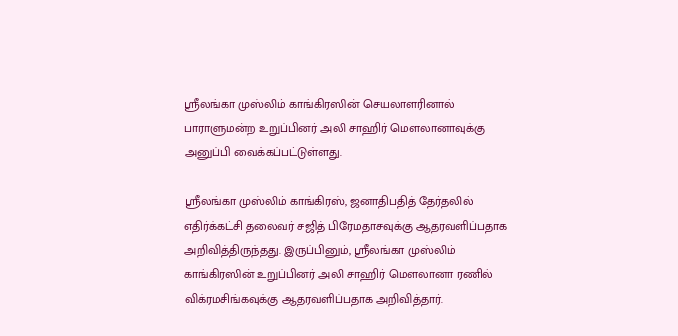ஸ்ரீலங்கா முஸ்லிம் காங்கிரஸின் செயலாளரினால் பாராளுமன்ற உறுப்பினர் அலி சாஹிர் மௌலானாவுக்கு அனுப்பி வைக்கப்பட்டுள்ளது.

ஸ்ரீலங்கா முஸ்லிம் காங்கிரஸ், ஜனாதிபதித் தேர்தலில் எதிர்க்கட்சி தலைவர் சஜித் பிரேமதாசவுக்கு ஆதரவளிப்பதாக அறிவித்திருந்தது. இருப்பினும், ஸ்ரீலங்கா முஸ்லிம் காங்கிரஸின் உறுப்பினர் அலி சாஹிர் மௌலானா ரணில் விக்ரமசிங்கவுக்கு ஆதரவளிப்பதாக அறிவித்தார்.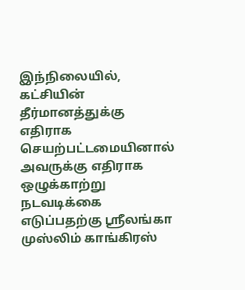இந்நிலையில், கட்சியின் தீர்மானத்துக்கு எதிராக செயற்பட்டமையினால் அவருக்கு எதிராக ஒழுக்காற்று நடவடிக்கை எடுப்பதற்கு ஸ்ரீலங்கா முஸ்லிம் காங்கிரஸ்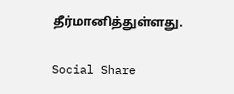தீர்மானித்துள்ளது.

Social Share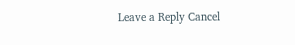Leave a Reply Cancel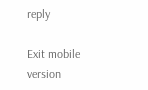reply

Exit mobile version